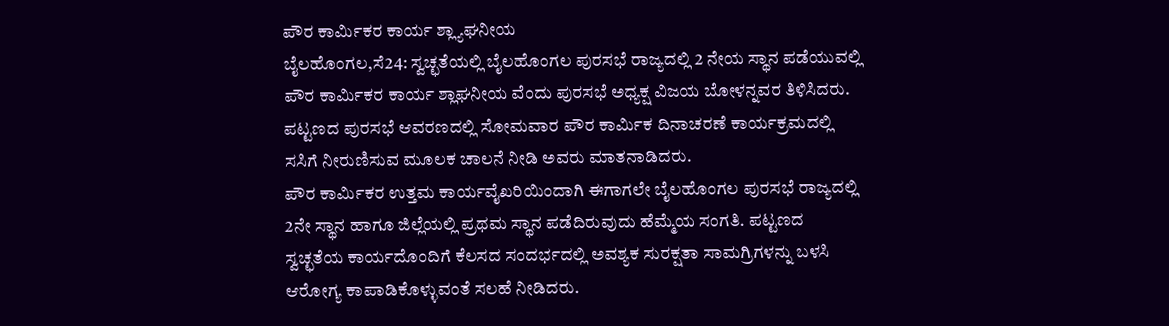ಪೌರ ಕಾರ್ಮಿಕರ ಕಾರ್ಯ ಶ್ಲ್ಯಾಘನೀಯ
ಬೈಲಹೊಂಗಲ,ಸೆ24: ಸ್ವಚ್ಛತೆಯಲ್ಲಿ ಬೈಲಹೊಂಗಲ ಪುರಸಭೆ ರಾಜ್ಯದಲ್ಲಿ 2 ನೇಯ ಸ್ಥಾನ ಪಡೆಯುವಲ್ಲಿ ಪೌರ ಕಾರ್ಮಿಕರ ಕಾರ್ಯ ಶ್ಲಾಘನೀಯ ವೆಂದು ಪುರಸಭೆ ಅಧ್ಯಕ್ಷ ವಿಜಯ ಬೋಳನ್ನವರ ತಿಳಿಸಿದರು.
ಪಟ್ಟಣದ ಪುರಸಭೆ ಆವರಣದಲ್ಲಿ ಸೋಮವಾರ ಪೌರ ಕಾರ್ಮಿಕ ದಿನಾಚರಣೆ ಕಾರ್ಯಕ್ರಮದಲ್ಲಿ ಸಸಿಗೆ ನೀರುಣಿಸುವ ಮೂಲಕ ಚಾಲನೆ ನೀಡಿ ಅವರು ಮಾತನಾಡಿದರು.
ಪೌರ ಕಾರ್ಮಿಕರ ಉತ್ತಮ ಕಾರ್ಯವೈಖರಿಯಿಂದಾಗಿ ಈಗಾಗಲೇ ಬೈಲಹೊಂಗಲ ಪುರಸಭೆ ರಾಜ್ಯದಲ್ಲಿ 2ನೇ ಸ್ಥಾನ ಹಾಗೂ ಜಿಲ್ಲೆಯಲ್ಲಿ ಪ್ರಥಮ ಸ್ಥಾನ ಪಡೆದಿರುವುದು ಹೆಮ್ಮೆಯ ಸಂಗತಿ. ಪಟ್ಟಣದ ಸ್ವಚ್ಛತೆಯ ಕಾರ್ಯದೊಂದಿಗೆ ಕೆಲಸದ ಸಂದರ್ಭದಲ್ಲಿ ಅವಶ್ಯಕ ಸುರಕ್ಷತಾ ಸಾಮಗ್ರಿಗಳನ್ನು ಬಳಸಿ ಆರೋಗ್ಯ ಕಾಪಾಡಿಕೊಳ್ಳುವಂತೆ ಸಲಹೆ ನೀಡಿದರು.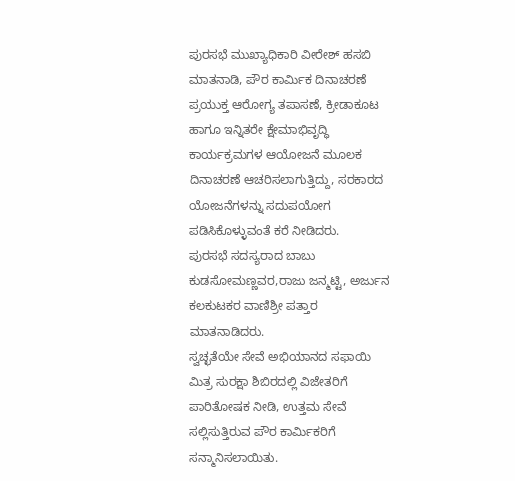ಪುರಸಭೆ ಮುಖ್ಯಾಧಿಕಾರಿ ವೀರೇಶ್ ಹಸಬಿ ಮಾತನಾಡಿ, ಪೌರ ಕಾರ್ಮಿಕ ದಿನಾಚರಣೆ ಪ್ರಯುಕ್ತ ಆರೋಗ್ಯ ತಪಾಸಣೆ, ಕ್ರೀಡಾಕೂಟ ಹಾಗೂ ಇನ್ನಿತರೇ ಕ್ಷೇಮಾಭಿವೃದ್ಧಿ ಕಾರ್ಯಕ್ರಮಗಳ ಆಯೋಜನೆ ಮೂಲಕ ದಿನಾಚರಣೆ ಆಚರಿಸಲಾಗುತ್ತಿದ್ದು, ಸರಕಾರದ ಯೋಜನೆಗಳನ್ನು ಸದುಪಯೋಗ ಪಡಿಸಿಕೊಳ್ಳುವಂತೆ ಕರೆ ನೀಡಿದರು.
ಪುರಸಭೆ ಸದಸ್ಯರಾದ ಬಾಬು ಕುಡಸೋಮಣ್ಣವರ,ರಾಜು ಜನ್ಮಟ್ಟಿ, ಅರ್ಜುನ ಕಲಕುಟಕರ ವಾಣಿಶ್ರೀ ಪತ್ತಾರ ಮಾತನಾಡಿದರು.
ಸ್ವಚ್ಛತೆಯೇ ಸೇವೆ ಅಭಿಯಾನದ ಸಫಾಯಿ ಮಿತ್ರ ಸುರಕ್ಷಾ ಶಿಬಿರದಲ್ಲಿ ವಿಜೇತರಿಗೆ ಪಾರಿತೋಷಕ ನೀಡಿ, ಉತ್ತಮ ಸೇವೆ ಸಲ್ಲಿಸುತ್ತಿರುವ ಪೌರ ಕಾರ್ಮಿಕರಿಗೆ ಸನ್ಮಾನಿಸಲಾಯಿತು.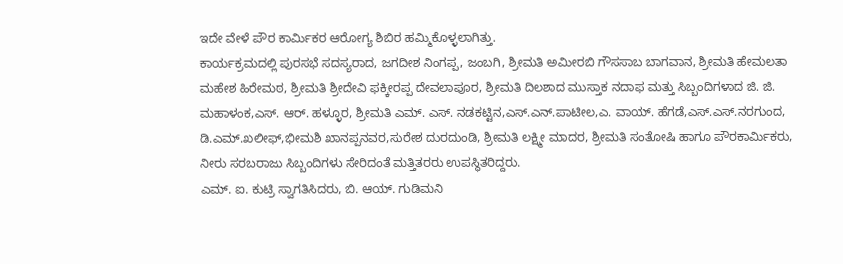ಇದೇ ವೇಳೆ ಪೌರ ಕಾರ್ಮಿಕರ ಆರೋಗ್ಯ ಶಿಬಿರ ಹಮ್ಮಿಕೊಳ್ಳಲಾಗಿತ್ತು.
ಕಾರ್ಯಕ್ರಮದಲ್ಲಿ ಪುರಸಭೆ ಸದಸ್ಯರಾದ, ಜಗದೀಶ ನಿಂಗಪ್ಪ, ಜಂಬಗಿ, ಶ್ರೀಮತಿ ಅಮೀರಬಿ ಗೌಸಸಾಬ ಬಾಗವಾನ, ಶ್ರೀಮತಿ ಹೇಮಲತಾ ಮಹೇಶ ಹಿರೇಮಠ, ಶ್ರೀಮತಿ ಶ್ರೀದೇವಿ ಫಕ್ಕೀರಪ್ಪ ದೇವಲಾಪೂರ, ಶ್ರೀಮತಿ ದಿಲಶಾದ ಮುಸ್ತಾಕ ನದಾಫ ಮತ್ತು ಸಿಬ್ಬಂದಿಗಳಾದ ಜಿ. ಜಿ. ಮಹಾಳಂಕ,ಎಸ್. ಆರ್. ಹಳ್ಳೂರ, ಶ್ರೀಮತಿ ಎಮ್. ಎಸ್. ನಡಕಟ್ಟಿನ,ಎಸ್.ಎನ್.ಪಾಟೀಲ,ಎ. ವಾಯ್. ಹೆಗಡೆ,ಎಸ್.ಎಸ್.ನರಗುಂದ, ಡಿ.ಎಮ್.ಖಲೀಫ್,ಭೀಮಶಿ ಖಾನಪ್ಪನವರ,ಸುರೇಶ ದುರದುಂಡಿ, ಶ್ರೀಮತಿ ಲಕ್ಷ್ಮೀ ಮಾದರ, ಶ್ರೀಮತಿ ಸಂತೋಷಿ ಹಾಗೂ ಪೌರಕಾರ್ಮಿಕರು, ನೀರು ಸರಬರಾಜು ಸಿಬ್ಬಂದಿಗಳು ಸೇರಿದಂತೆ ಮತ್ತಿತರರು ಉಪಸ್ಥಿತರಿದ್ದರು.
ಎಮ್. ಐ. ಕುಟ್ರಿ ಸ್ವಾಗತಿಸಿದರು, ಬಿ. ಆಯ್. ಗುಡಿಮನಿ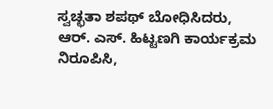ಸ್ವಚ್ಛತಾ ಶಪಥ್ ಬೋಧಿಸಿದರು, ಆರ್. ಎಸ್. ಹಿಟ್ಟಣಗಿ ಕಾರ್ಯಕ್ರಮ ನಿರೂಪಿಸಿ,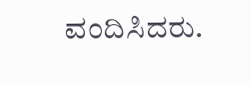ವಂದಿಸಿದರು.